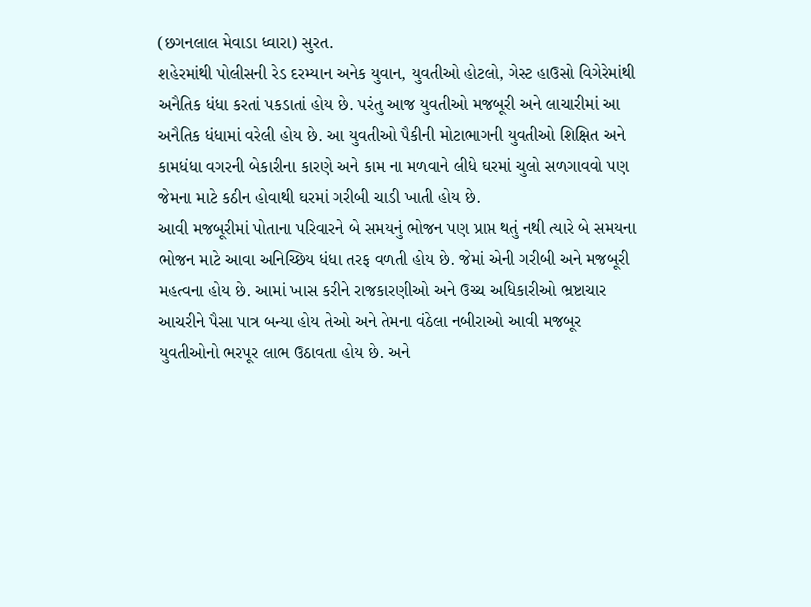(છગનલાલ મેવાડા ધ્વારા) સુરત.
શહેરમાંથી પોલીસની રેડ દરમ્યાન અનેક યુવાન, યુવતીઓ હોટલો, ગેસ્ટ હાઉસો વિગેરેમાંથી અનૈતિક ધંધા કરતાં પકડાતાં હોય છે. પરંતુ આજ યુવતીઓ મજબૂરી અને લાચારીમાં આ અનૈતિક ધંધામાં વરેલી હોય છે. આ યુવતીઓ પૈકીની મોટાભાગની યુવતીઓ શિક્ષિત અને કામધંધા વગરની બેકારીના કારણે અને કામ ના મળવાને લીધે ઘરમાં ચુલો સળગાવવો પણ જેમના માટે કઠીન હોવાથી ઘરમાં ગરીબી ચાડી ખાતી હોય છે.
આવી મજબૂરીમાં પોતાના પરિવારને બે સમયનું ભોજન પણ પ્રાપ્ત થતું નથી ત્યારે બે સમયના ભોજન માટે આવા અનિચ્છિય ધંધા તરફ વળતી હોય છે. જેમાં એની ગરીબી અને મજબૂરી મહત્વના હોય છે. આમાં ખાસ કરીને રાજકારણીઓ અને ઉચ્ચ અધિકારીઓ ભ્રષ્ટાચાર આચરીને પૈસા પાત્ર બન્યા હોય તેઓ અને તેમના વંઠેલા નબીરાઓ આવી મજબૂર યુવતીઓનો ભરપૂર લાભ ઉઠાવતા હોય છે. અને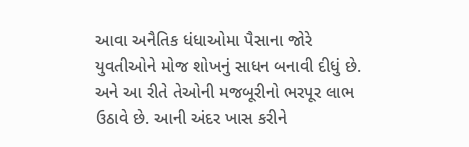આવા અનૈતિક ધંધાઓમા પૈસાના જોરે યુવતીઓને મોજ શોખનું સાધન બનાવી દીધું છે. અને આ રીતે તેઓની મજબૂરીનો ભરપૂર લાભ ઉઠાવે છે. આની અંદર ખાસ કરીને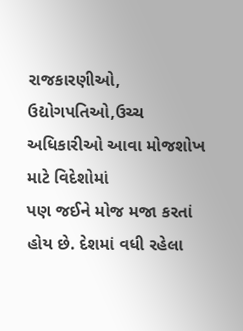રાજકારણીઓ, ઉદ્યોગપતિઓ,ઉચ્ચ અધિકારીઓ આવા મોજશોખ માટે વિદેશોમાં
પણ જઈને મોજ મજા કરતાં હોય છે. દેશમાં વધી રહેલા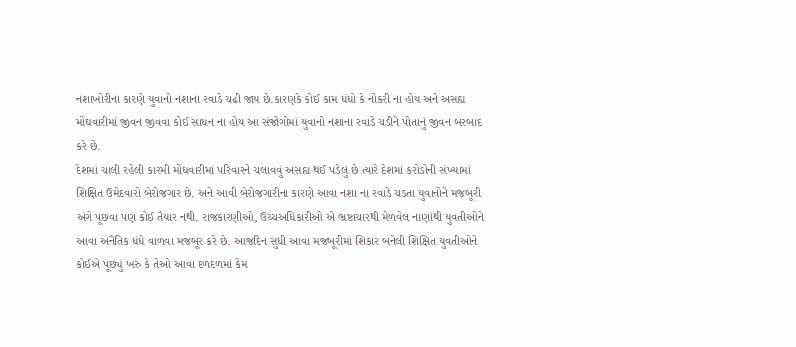નશાખોરીના કારણે યુવાનો નશાના રવાડે ચઢી જાય છે.કારણકે કોઈ કામ ધંધો કે નોકરી ના હોય અને અસહ્ય મોંઘવારીમાં જીવન જીવવા કોઈ સાધન ના હોય આ સંજોગોમાં યુવાનો નશાના રવાડે ચડીને પોતાનું જીવન બરબાદ કરે છે.
દેશમાં ચાલી રહેલી કારમી મોંઘવારીમાં પરિવારને ચલાવવું અસહ્ય થઈ પડેલું છે ત્યારે દેશમાં કરોડોની સંખ્યામાં શિક્ષિત ઉમેદવારો બેરોજગાર છે. અને આવી બેરોજગારીના કારણે આવા નશા ના રવાડે ચડતા યુવાનોને મજબૂરી અંગે પૂછવા પણ કોઈ તૈયાર નથી. રાજકારણીઓ, ઉચ્ચઅધિકારીઓ એ ભ્રષ્ટાચારથી મેળવેલ નાણાંથી યુવતીઓને આવા અનૈતિક ધંધે વાળવા મજબૂર કરે છે. આજદિન સુધી આવા મજબૂરીમાં શિકાર બનેલી શિક્ષિત યુવતીઓને કોઈએ પૂછ્યું ખરું કે તેઓ આવા દળદળમાં કેમ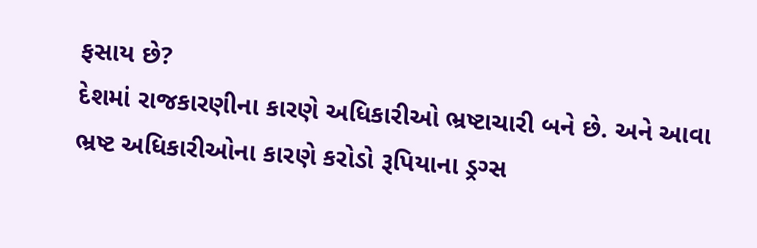ફસાય છે?
દેશમાં રાજકારણીના કારણે અધિકારીઓ ભ્રષ્ટાચારી બને છે. અને આવા ભ્રષ્ટ અધિકારીઓના કારણે કરોડો રૂપિયાના ડ્રગ્સ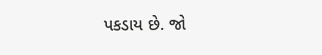પકડાય છે. જો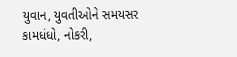યુવાન, યુવતીઓને સમયસર કામધંધો, નોકરી,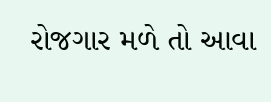રોજગાર મળે તો આવા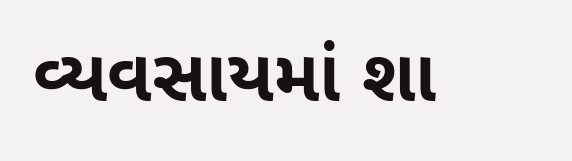વ્યવસાયમાં શા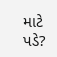માટે પડે?